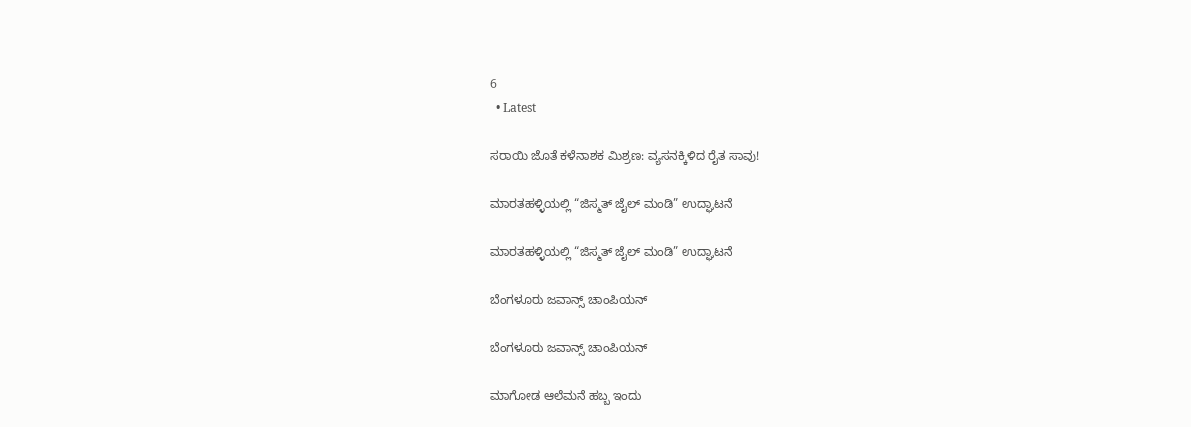6
  • Latest

ಸರಾಯಿ ಜೊತೆ ಕಳೆನಾಶಕ ಮಿಶ್ರಣ: ವ್ಯಸನಕ್ಕಿಳಿದ ರೈತ ಸಾವು!

ಮಾರತಹಳ್ಳಿಯಲ್ಲಿ “ಜಿಸ್ಮತ್ ಜೈಲ್ ಮಂಡಿ” ಉದ್ಘಾಟನೆ

ಮಾರತಹಳ್ಳಿಯಲ್ಲಿ “ಜಿಸ್ಮತ್ ಜೈಲ್ ಮಂಡಿ” ಉದ್ಘಾಟನೆ

ಬೆಂಗಳೂರು ಜವಾನ್ಸ್ ಚಾಂಪಿಯನ್

ಬೆಂಗಳೂರು ಜವಾನ್ಸ್ ಚಾಂಪಿಯನ್

ಮಾಗೋಡ ಆಲೆಮನೆ ಹಬ್ಬ ಇಂದು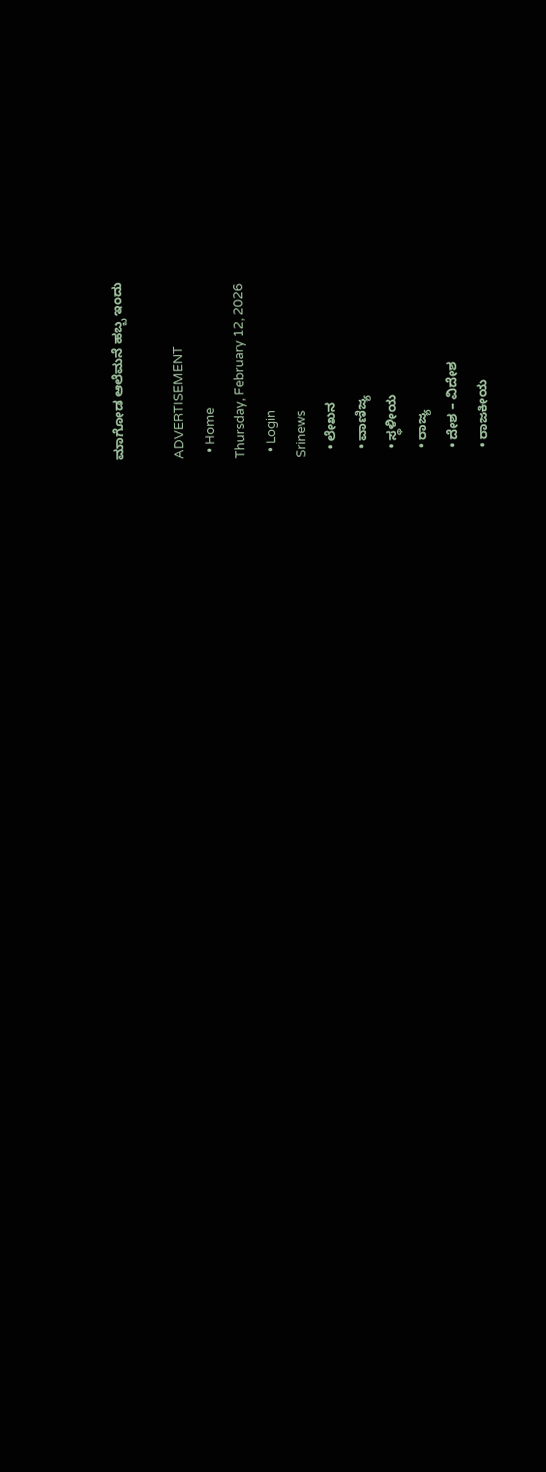ಮಾಗೋಡ ಆಲೆಮನೆ ಹಬ್ಬ ಇಂದು

ADVERTISEMENT
  • Home
Thursday, February 12, 2026
  • Login
Srinews
  • ಲೇಖನ
  • ವಾಣಿಜ್ಯ
  • ಸ್ಥಳೀಯ
  • ರಾಜ್ಯ
  • ದೇಶ – ವಿದೇಶ
  • ರಾಜಕೀಯ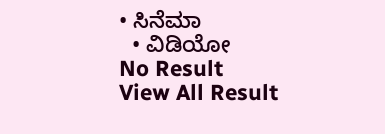• ಸಿನೆಮಾ
  • ವಿಡಿಯೋ
No Result
View All Result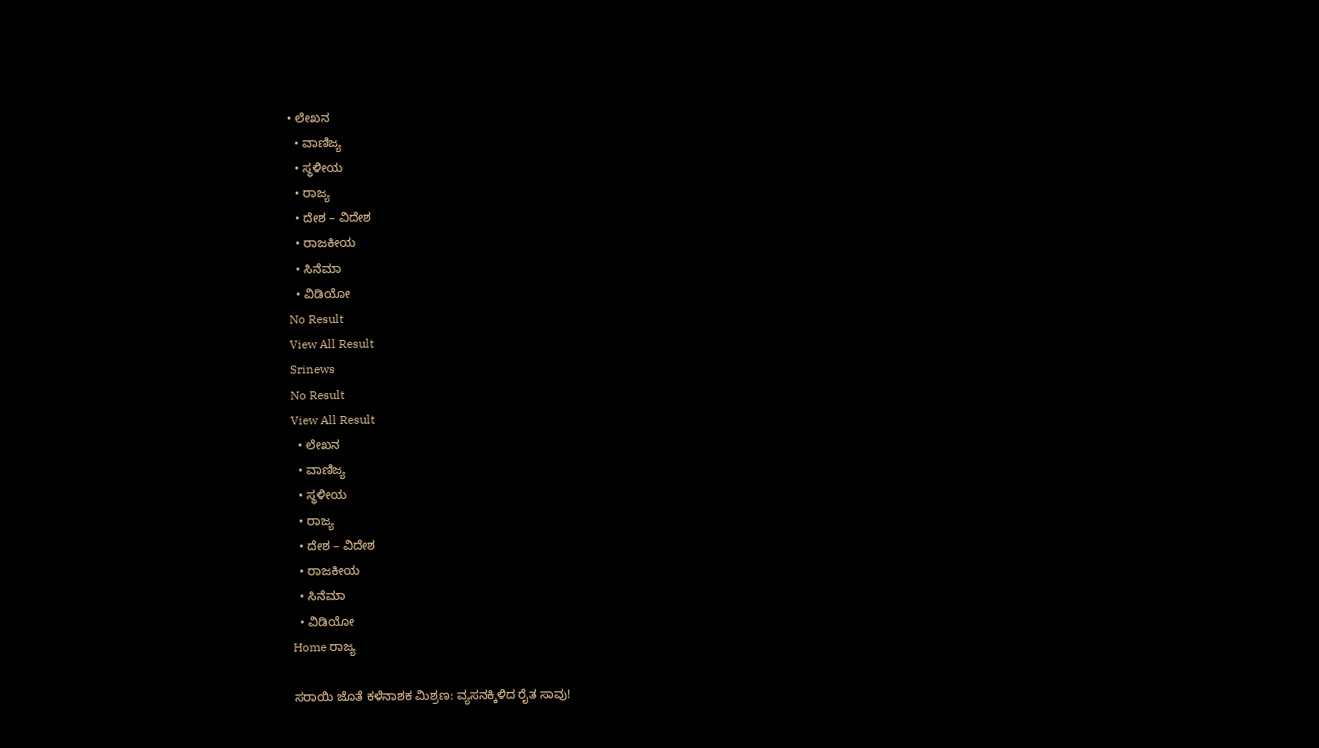• ಲೇಖನ
  • ವಾಣಿಜ್ಯ
  • ಸ್ಥಳೀಯ
  • ರಾಜ್ಯ
  • ದೇಶ – ವಿದೇಶ
  • ರಾಜಕೀಯ
  • ಸಿನೆಮಾ
  • ವಿಡಿಯೋ
No Result
View All Result
Srinews
No Result
View All Result
  • ಲೇಖನ
  • ವಾಣಿಜ್ಯ
  • ಸ್ಥಳೀಯ
  • ರಾಜ್ಯ
  • ದೇಶ – ವಿದೇಶ
  • ರಾಜಕೀಯ
  • ಸಿನೆಮಾ
  • ವಿಡಿಯೋ
Home ರಾಜ್ಯ

ಸರಾಯಿ ಜೊತೆ ಕಳೆನಾಶಕ ಮಿಶ್ರಣ: ವ್ಯಸನಕ್ಕಿಳಿದ ರೈತ ಸಾವು!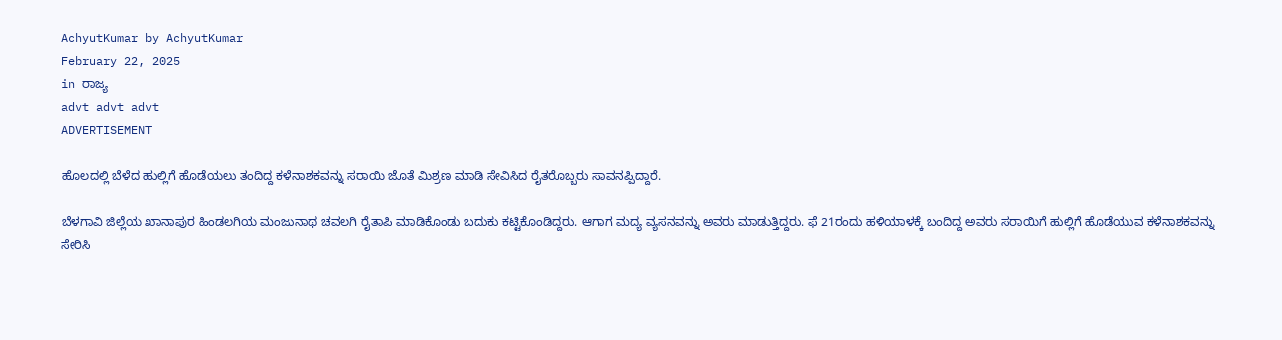AchyutKumar by AchyutKumar
February 22, 2025
in ರಾಜ್ಯ
advt advt advt
ADVERTISEMENT

ಹೊಲದಲ್ಲಿ ಬೆಳೆದ ಹುಲ್ಲಿಗೆ ಹೊಡೆಯಲು ತಂದಿದ್ದ ಕಳೆನಾಶಕವನ್ನು ಸರಾಯಿ ಜೊತೆ ಮಿಶ್ರಣ ಮಾಡಿ ಸೇವಿಸಿದ ರೈತರೊಬ್ಬರು ಸಾವನಪ್ಪಿದ್ದಾರೆ.

ಬೆಳಗಾವಿ ಜಿಲ್ಲೆಯ ಖಾನಾಪುರ ಹಿಂಡಲಗಿಯ ಮಂಜುನಾಥ ಚವಲಗಿ ರೈತಾಪಿ ಮಾಡಿಕೊಂಡು ಬದುಕು ಕಟ್ಟಿಕೊಂಡಿದ್ದರು. ಆಗಾಗ ಮದ್ಯ ವ್ಯಸನವನ್ನು ಅವರು ಮಾಡುತ್ತಿದ್ದರು. ಫೆ 21ರಂದು ಹಳಿಯಾಳಕ್ಕೆ ಬಂದಿದ್ದ ಅವರು ಸರಾಯಿಗೆ ಹುಲ್ಲಿಗೆ ಹೊಡೆಯುವ ಕಳೆನಾಶಕವನ್ನು ಸೇರಿಸಿ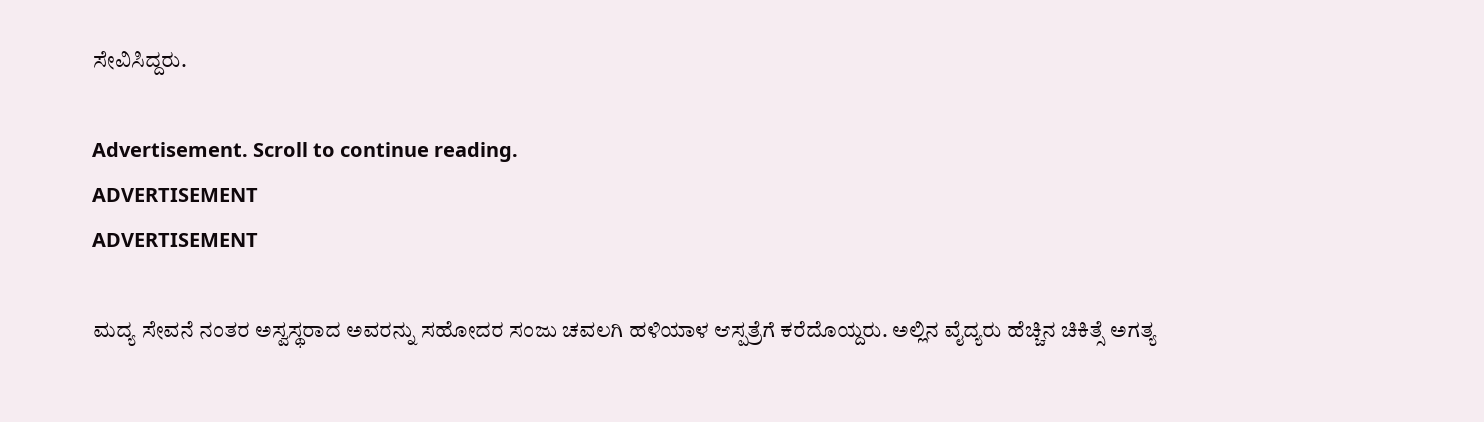ಸೇವಿಸಿದ್ದರು.

Advertisement. Scroll to continue reading.
ADVERTISEMENT
ADVERTISEMENT

ಮದ್ಯ ಸೇವನೆ ನಂತರ ಅಸ್ವಸ್ಥರಾದ ಅವರನ್ನು ಸಹೋದರ ಸಂಜು ಚವಲಗಿ ಹಳಿಯಾಳ ಆಸ್ಪತ್ರೆಗೆ ಕರೆದೊಯ್ದರು. ಅಲ್ಲಿನ ವೈದ್ಯರು ಹೆಚ್ಚಿನ ಚಿಕಿತ್ಸೆ ಅಗತ್ಯ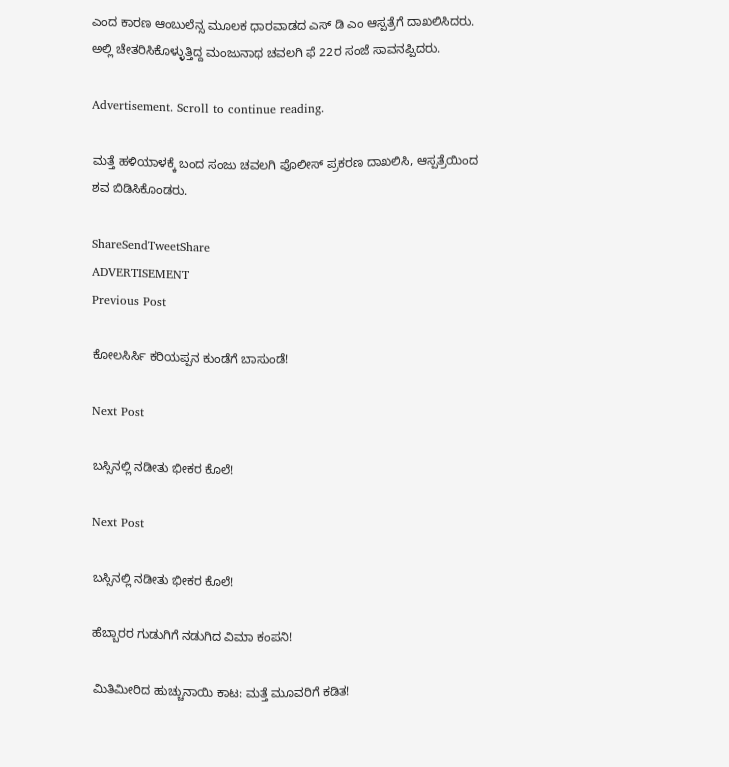ಎಂದ ಕಾರಣ ಆಂಬುಲೆನ್ಸ ಮೂಲಕ ಧಾರವಾಡದ ಎಸ್ ಡಿ ಎಂ ಆಸ್ಪತ್ರೆಗೆ ದಾಖಲಿಸಿದರು. ಅಲ್ಲಿ ಚೇತರಿಸಿಕೊಳ್ಳುತ್ತಿದ್ದ ಮಂಜುನಾಥ ಚವಲಗಿ ಫೆ 22ರ ಸಂಜೆ ಸಾವನಪ್ಪಿದರು.

Advertisement. Scroll to continue reading.

ಮತ್ತೆ ಹಳಿಯಾಳಕ್ಕೆ ಬಂದ ಸಂಜು ಚವಲಗಿ ಪೊಲೀಸ್ ಪ್ರಕರಣ ದಾಖಲಿಸಿ, ಆಸ್ಪತ್ರೆಯಿಂದ ಶವ ಬಿಡಿಸಿಕೊಂಡರು.

ShareSendTweetShare
ADVERTISEMENT
Previous Post

ಕೋಲಸಿರ್ಸಿ ಕರಿಯಪ್ಪನ ಕುಂಡೆಗೆ ಬಾಸುಂಡೆ!

Next Post

ಬಸ್ಸಿನಲ್ಲಿ ನಡೀತು ಭೀಕರ ಕೊಲೆ!

Next Post

ಬಸ್ಸಿನಲ್ಲಿ ನಡೀತು ಭೀಕರ ಕೊಲೆ!

ಹೆಬ್ಬಾರರ ಗುಡುಗಿಗೆ ನಡುಗಿದ ವಿಮಾ ಕಂಪನಿ!

ಮಿತಿಮೀರಿದ ಹುಚ್ಚುನಾಯಿ ಕಾಟ: ಮತ್ತೆ ಮೂವರಿಗೆ ಕಡಿತ!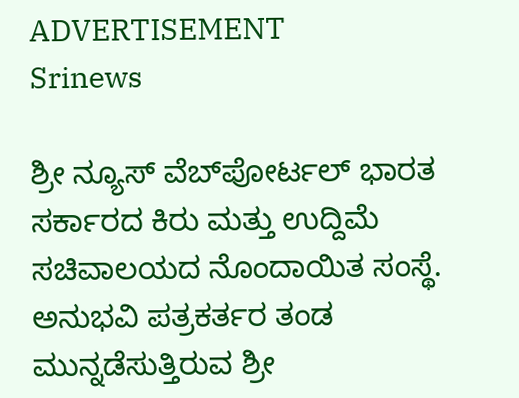ADVERTISEMENT
Srinews

ಶ್ರೀ ನ್ಯೂಸ್ ವೆಬ್‌ಪೋರ್ಟಲ್ ಭಾರತ ಸರ್ಕಾರದ ಕಿರು ಮತ್ತು ಉದ್ದಿಮೆ ಸಚಿವಾಲಯದ ನೊಂದಾಯಿತ ಸಂಸ್ಥೆ. ಅನುಭವಿ ಪತ್ರಕರ್ತರ ತಂಡ ಮುನ್ನಡೆಸುತ್ತಿರುವ ಶ್ರೀ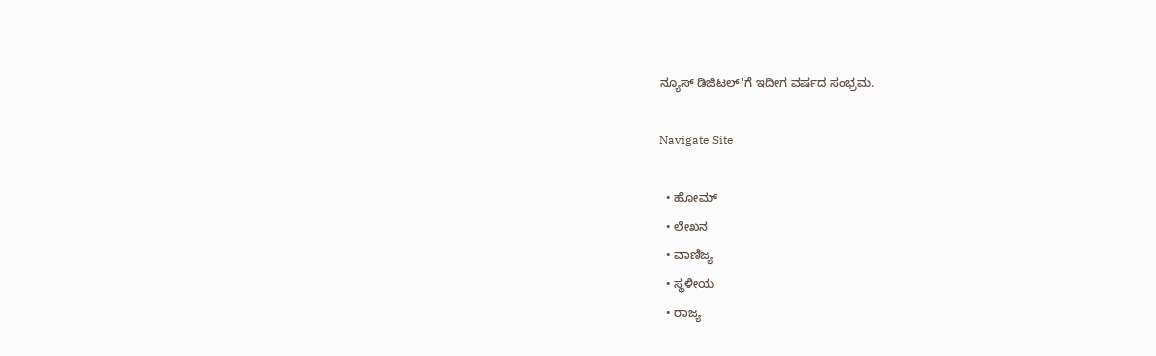ನ್ಯೂಸ್ ಡಿಜಿಟಲ್'ಗೆ ಇದೀಗ ವರ್ಷದ ಸಂಭ್ರಮ.

Navigate Site

  • ಹೋಮ್
  • ಲೇಖನ
  • ವಾಣಿಜ್ಯ
  • ಸ್ಥಳೀಯ
  • ರಾಜ್ಯ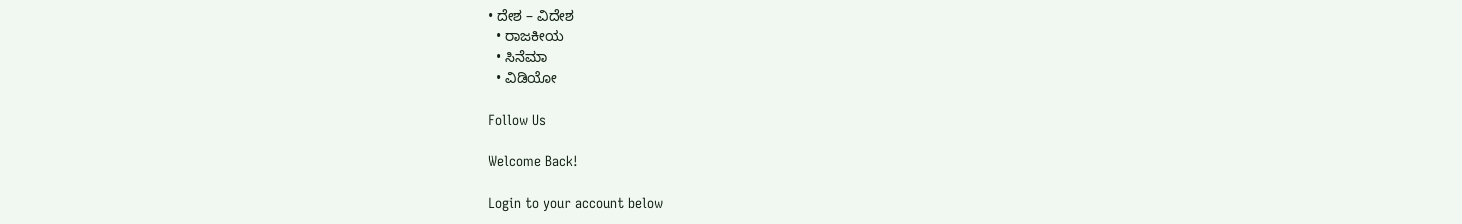• ದೇಶ – ವಿದೇಶ
  • ರಾಜಕೀಯ
  • ಸಿನೆಮಾ
  • ವಿಡಿಯೋ

Follow Us

Welcome Back!

Login to your account below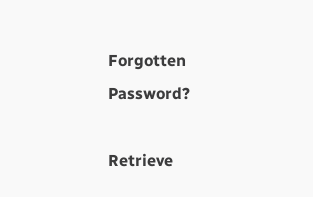Forgotten Password?

Retrieve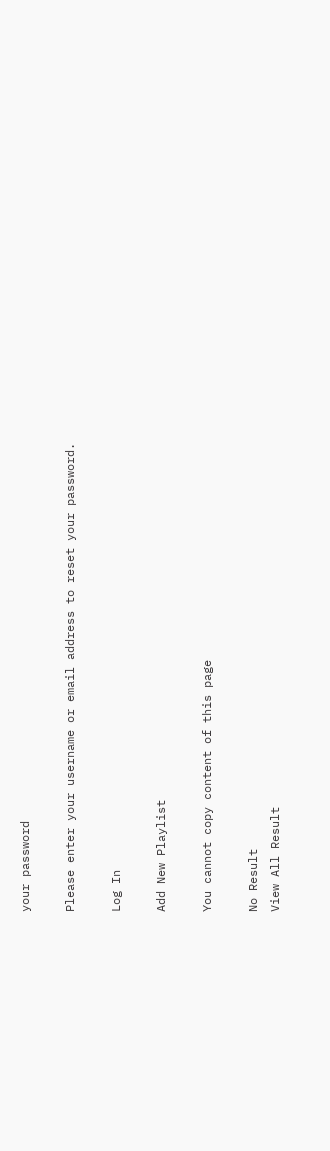your password

Please enter your username or email address to reset your password.

Log In

Add New Playlist

You cannot copy content of this page

No Result
View All Result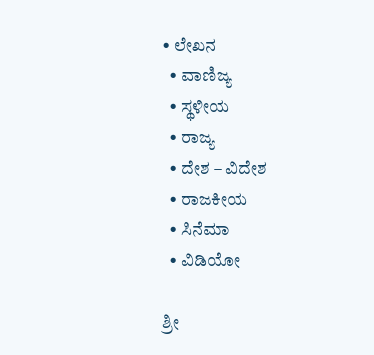• ಲೇಖನ
  • ವಾಣಿಜ್ಯ
  • ಸ್ಥಳೀಯ
  • ರಾಜ್ಯ
  • ದೇಶ – ವಿದೇಶ
  • ರಾಜಕೀಯ
  • ಸಿನೆಮಾ
  • ವಿಡಿಯೋ

ಶ್ರೀ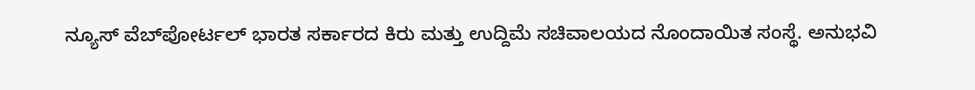ನ್ಯೂಸ್ ವೆಬ್‌ಪೋರ್ಟಲ್ ಭಾರತ ಸರ್ಕಾರದ ಕಿರು ಮತ್ತು ಉದ್ದಿಮೆ ಸಚಿವಾಲಯದ ನೊಂದಾಯಿತ ಸಂಸ್ಥೆ. ಅನುಭವಿ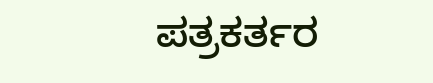ಪತ್ರಕರ್ತರ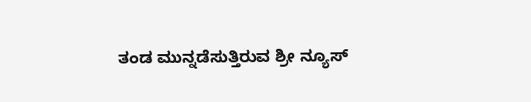ತಂಡ ಮುನ್ನಡೆಸುತ್ತಿರುವ ಶ್ರೀ ನ್ಯೂಸ್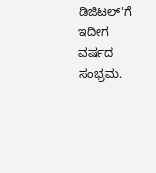ಡಿಜಿಟಲ್'ಗೆ ಇದೀಗ ವರ್ಷದ ಸಂಭ್ರಮ.